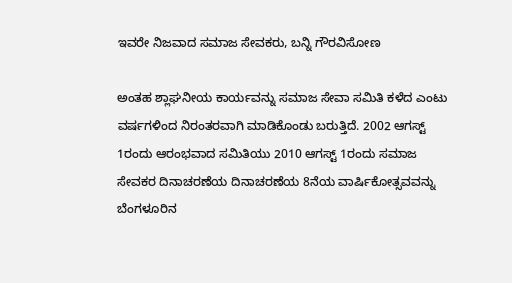ಇವರೇ ನಿಜವಾದ ಸಮಾಜ ಸೇವಕರು, ಬನ್ನಿ ಗೌರವಿಸೋಣ

ಅಂತಹ ಶ್ಲಾಘನೀಯ ಕಾರ್ಯವನ್ನು ಸಮಾಜ ಸೇವಾ ಸಮಿತಿ ಕಳೆದ ಎಂಟು ವರ್ಷಗಳಿಂದ ನಿರಂತರವಾಗಿ ಮಾಡಿಕೊಂಡು ಬರುತ್ತಿದೆ. 2002 ಆಗಸ್ಟ್ 1ರಂದು ಆರಂಭವಾದ ಸಮಿತಿಯು 2010 ಆಗಸ್ಟ್ 1ರಂದು ಸಮಾಜ ಸೇವಕರ ದಿನಾಚರಣೆಯ ದಿನಾಚರಣೆಯ 8ನೆಯ ವಾರ್ಷಿಕೋತ್ಸವವನ್ನು ಬೆಂಗಳೂರಿನ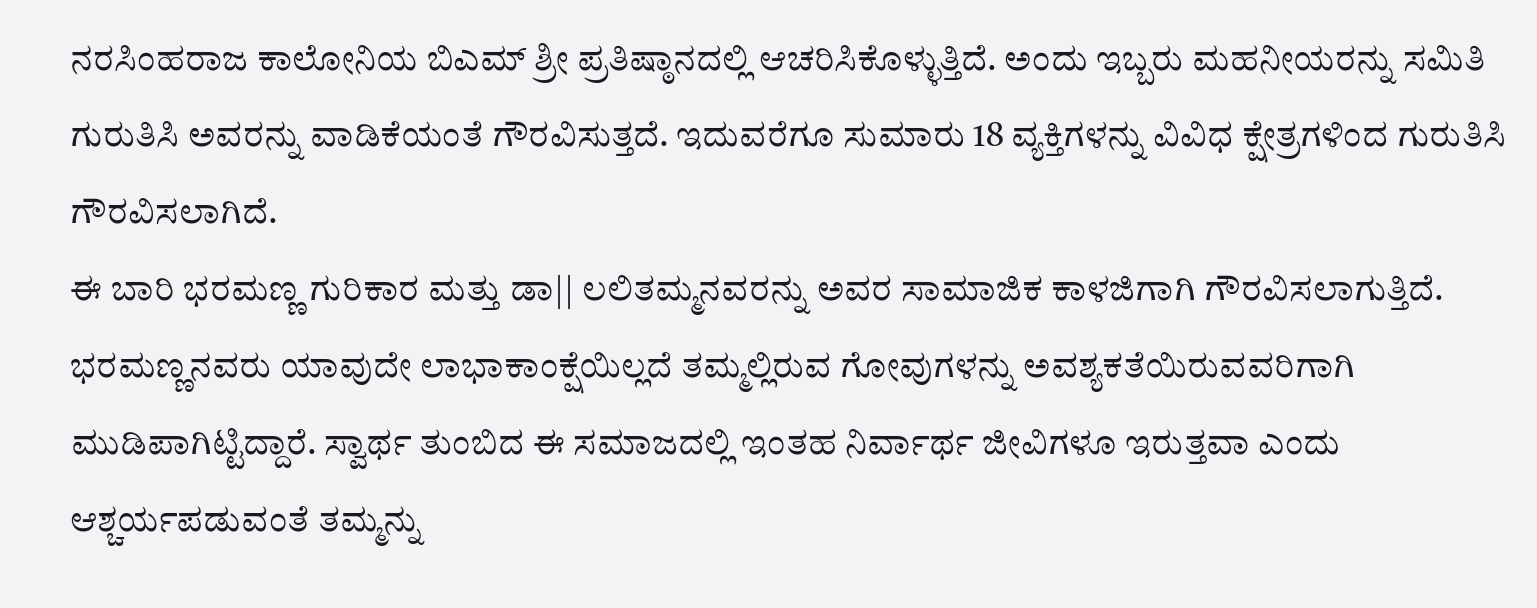ನರಸಿಂಹರಾಜ ಕಾಲೋನಿಯ ಬಿಎಮ್ ಶ್ರೀ ಪ್ರತಿಷ್ಠಾನದಲ್ಲಿ ಆಚರಿಸಿಕೊಳ್ಳುತ್ತಿದೆ. ಅಂದು ಇಬ್ಬರು ಮಹನೀಯರನ್ನು ಸಮಿತಿ ಗುರುತಿಸಿ ಅವರನ್ನು ವಾಡಿಕೆಯಂತೆ ಗೌರವಿಸುತ್ತದೆ. ಇದುವರೆಗೂ ಸುಮಾರು 18 ವ್ಯಕ್ತಿಗಳನ್ನು ವಿವಿಧ ಕ್ಷೇತ್ರಗಳಿಂದ ಗುರುತಿಸಿ ಗೌರವಿಸಲಾಗಿದೆ.
ಈ ಬಾರಿ ಭರಮಣ್ಣ ಗುರಿಕಾರ ಮತ್ತು ಡಾ|| ಲಲಿತಮ್ಮನವರನ್ನು ಅವರ ಸಾಮಾಜಿಕ ಕಾಳಜಿಗಾಗಿ ಗೌರವಿಸಲಾಗುತ್ತಿದೆ. ಭರಮಣ್ಣನವರು ಯಾವುದೇ ಲಾಭಾಕಾಂಕ್ಷೆಯಿಲ್ಲದೆ ತಮ್ಮಲ್ಲಿರುವ ಗೋವುಗಳನ್ನು ಅವಶ್ಯಕತೆಯಿರುವವರಿಗಾಗಿ ಮುಡಿಪಾಗಿಟ್ಟಿದ್ದಾರೆ. ಸ್ವಾರ್ಥ ತುಂಬಿದ ಈ ಸಮಾಜದಲ್ಲಿ ಇಂತಹ ನಿರ್ವಾರ್ಥ ಜೀವಿಗಳೂ ಇರುತ್ತವಾ ಎಂದು ಆಶ್ಚರ್ಯಪಡುವಂತೆ ತಮ್ಮನ್ನು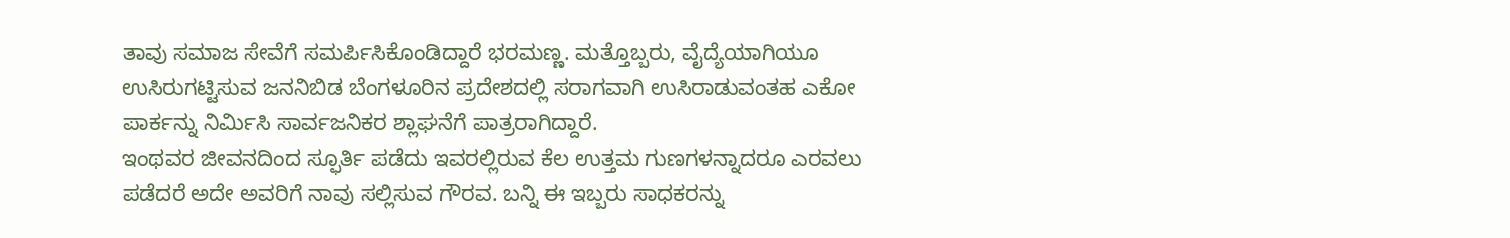ತಾವು ಸಮಾಜ ಸೇವೆಗೆ ಸಮರ್ಪಿಸಿಕೊಂಡಿದ್ದಾರೆ ಭರಮಣ್ಣ. ಮತ್ತೊಬ್ಬರು, ವೈದ್ಯೆಯಾಗಿಯೂ ಉಸಿರುಗಟ್ಟಿಸುವ ಜನನಿಬಿಡ ಬೆಂಗಳೂರಿನ ಪ್ರದೇಶದಲ್ಲಿ ಸರಾಗವಾಗಿ ಉಸಿರಾಡುವಂತಹ ಎಕೋ ಪಾರ್ಕನ್ನು ನಿರ್ಮಿಸಿ ಸಾರ್ವಜನಿಕರ ಶ್ಲಾಘನೆಗೆ ಪಾತ್ರರಾಗಿದ್ದಾರೆ.
ಇಂಥವರ ಜೀವನದಿಂದ ಸ್ಫೂರ್ತಿ ಪಡೆದು ಇವರಲ್ಲಿರುವ ಕೆಲ ಉತ್ತಮ ಗುಣಗಳನ್ನಾದರೂ ಎರವಲು ಪಡೆದರೆ ಅದೇ ಅವರಿಗೆ ನಾವು ಸಲ್ಲಿಸುವ ಗೌರವ. ಬನ್ನಿ ಈ ಇಬ್ಬರು ಸಾಧಕರನ್ನು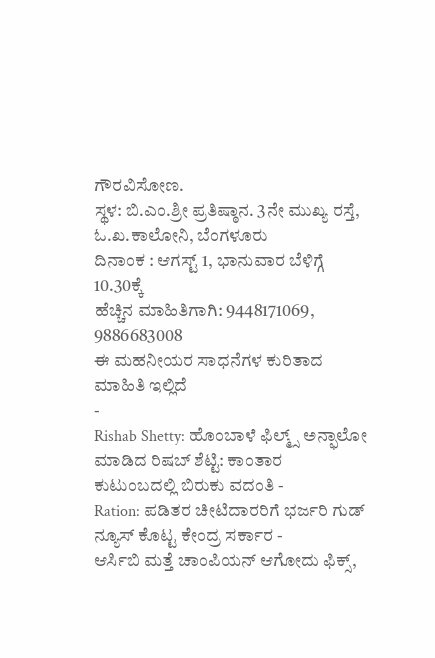ಗೌರವಿಸೋಣ.
ಸ್ಥಳ: ಬಿ.ಎಂ.ಶ್ರೀ ಪ್ರತಿಷ್ಠಾನ. 3ನೇ ಮುಖ್ಯ ರಸ್ತೆ, ಓ.ಖ.ಕಾಲೋನಿ, ಬೆಂಗಳೂರು
ದಿನಾಂಕ : ಆಗಸ್ಟ್ 1, ಭಾನುವಾರ ಬೆಳಿಗ್ಗೆ 10.30ಕ್ಕೆ
ಹೆಚ್ಚಿನ ಮಾಹಿತಿಗಾಗಿ: 9448171069, 9886683008
ಈ ಮಹನೀಯರ ಸಾಧನೆಗಳ ಕುರಿತಾದ ಮಾಹಿತಿ ಇಲ್ಲಿದೆ
-
Rishab Shetty: ಹೊಂಬಾಳೆ ಫಿಲ್ಮ್ಸ್ ಅನ್ಫಾಲೋ ಮಾಡಿದ ರಿಷಬ್ ಶೆಟ್ಟಿ: ಕಾಂತಾರ ಕುಟುಂಬದಲ್ಲಿ ಬಿರುಕು ವದಂತಿ -
Ration: ಪಡಿತರ ಚೀಟಿದಾರರಿಗೆ ಭರ್ಜರಿ ಗುಡ್ ನ್ಯೂಸ್ ಕೊಟ್ಟ ಕೇಂದ್ರ ಸರ್ಕಾರ -
ಆರ್ಸಿಬಿ ಮತ್ತೆ ಚಾಂಪಿಯನ್ ಆಗೋದು ಫಿಕ್ಸ್,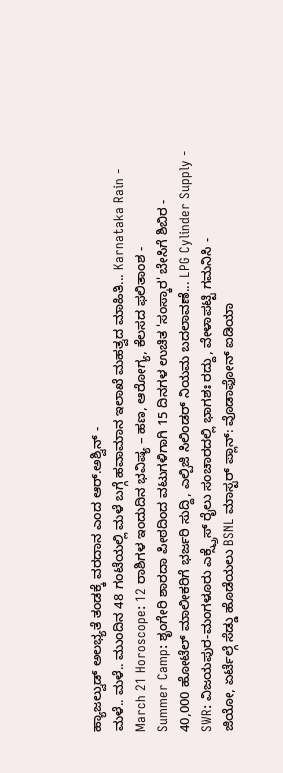ಹ್ಯಾಜಲ್ವುಡ್ ಅಲಭ್ಯತೆ ತಂಡಕ್ಕೆ ವರದಾನ ಎಂದ ಆರ್.ಅಶ್ವಿನ್ -
ಮಳೆ.. ಮಳೆ.. ಮುಂದಿನ 48 ಗಂಟೆಯಲ್ಲಿ ಮಳೆ ಬಗ್ಗೆ ಹವಾಮಾನ ಇಲಾಖೆ ಮಹತ್ವದ ಮಾಹಿತಿ... Karnataka Rain -
March 21 Horoscope: 12 ರಾಶಿಗಳ ಇಂದುದಿನ ಭವಿಷ್ಯ – ಹಣ, ಆರೋಗ್ಯ, ಕೆಲಸದ ಫಲಿತಾಂಶ -
Summer Camp: ಶೃಂಗೇರಿ ಶಾರದಾ ಪೀಠದಿಂದ ವಟುಗಳಿಗಾಗಿ 15 ದಿನಗಳ ಉಚಿತ 'ಸಂಸ್ಕಾರ' ಬೇಸಿಗೆ ಶಿಬಿರ -
40,000 ಹೋಟೆಲ್ ಮಾಲೀಕರಿಗೆ ಭರ್ಜರಿ ಸುದ್ದಿ, ಎಲ್ಪಿಜಿ ಸಿಲಿಂಡರ್ ನಿಯಮ ಬದಲಾವಣೆ... LPG Cylinder Supply -
SWR: ವಿಜಯಪುರ-ಮಂಗಳೂರು ಎಕ್ಸ್ಪ್ರೆಸ್ ರೈಲು ಸಂಚಾರದಲ್ಲಿ ಭಾಗಶಃ ರದ್ದು, ವೇಳಾಪಟ್ಟಿ ಗಮನಿಸಿ -
ಜಿಯೋ, ಏರ್ಟೆಲ್ಗೆ ಸೆಡ್ಡು ಹೊಡೆಯಲು BSNL ಮಾಸ್ಟರ್ ಪ್ಲಾನ್: ವೊಡಾಫೋನ್ ಐಡಿಯಾ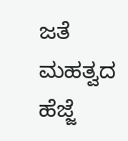ಜತೆ ಮಹತ್ವದ ಹೆಜ್ಜೆ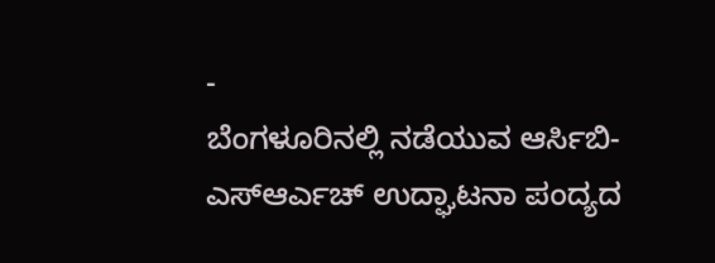-
ಬೆಂಗಳೂರಿನಲ್ಲಿ ನಡೆಯುವ ಆರ್ಸಿಬಿ-ಎಸ್ಆರ್ಎಚ್ ಉದ್ಘಾಟನಾ ಪಂದ್ಯದ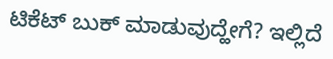ಟಿಕೆಟ್ ಬುಕ್ ಮಾಡುವುದ್ಹೇಗೆ? ಇಲ್ಲಿದೆ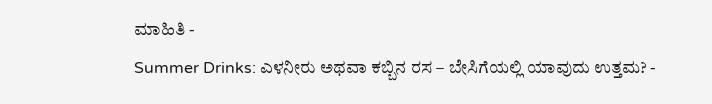ಮಾಹಿತಿ -
Summer Drinks: ಎಳನೀರು ಅಥವಾ ಕಬ್ಬಿನ ರಸ – ಬೇಸಿಗೆಯಲ್ಲಿ ಯಾವುದು ಉತ್ತಮ? -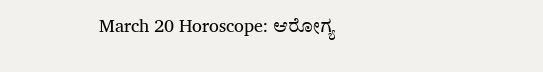March 20 Horoscope: ಆರೋಗ್ಯ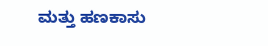ಮತ್ತು ಹಣಕಾಸು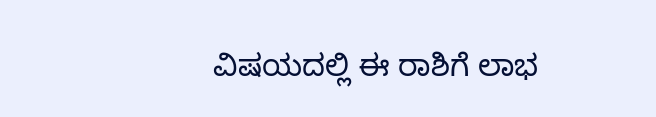ವಿಷಯದಲ್ಲಿ ಈ ರಾಶಿಗೆ ಲಾಭ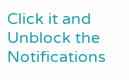Click it and Unblock the Notifications